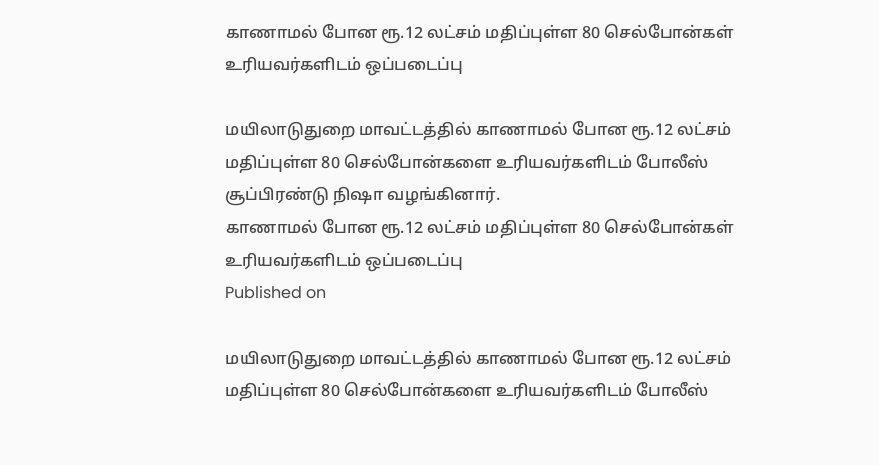காணாமல் போன ரூ.12 லட்சம் மதிப்புள்ள 80 செல்போன்கள் உரியவர்களிடம் ஒப்படைப்பு

மயிலாடுதுறை மாவட்டத்தில் காணாமல் போன ரூ.12 லட்சம் மதிப்புள்ள 80 செல்போன்களை உரியவர்களிடம் போலீஸ் சூப்பிரண்டு நிஷா வழங்கினார்.
காணாமல் போன ரூ.12 லட்சம் மதிப்புள்ள 80 செல்போன்கள் உரியவர்களிடம் ஒப்படைப்பு
Published on

மயிலாடுதுறை மாவட்டத்தில் காணாமல் போன ரூ.12 லட்சம் மதிப்புள்ள 80 செல்போன்களை உரியவர்களிடம் போலீஸ்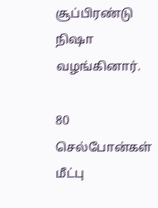சூப்பிரண்டு நிஷா வழங்கினார்.

80 செல்போன்கள் மீட்பு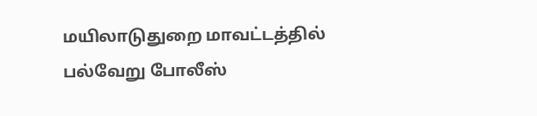மயிலாடுதுறை மாவட்டத்தில் பல்வேறு போலீஸ்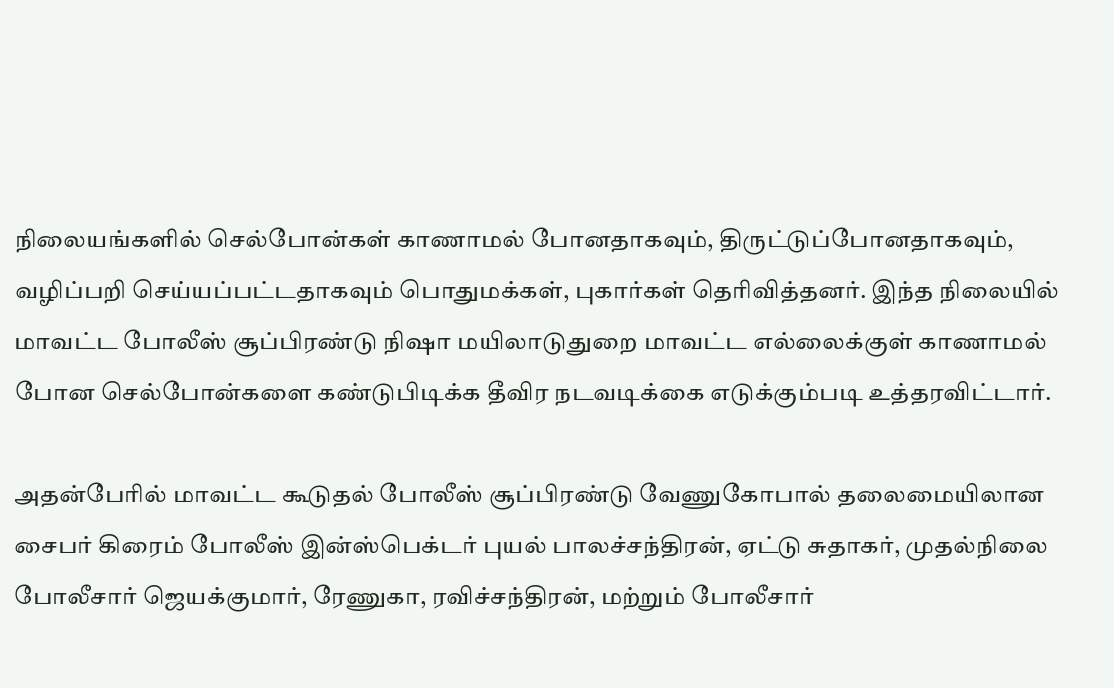நிலையங்களில் செல்போன்கள் காணாமல் போனதாகவும், திருட்டுப்போனதாகவும், வழிப்பறி செய்யப்பட்டதாகவும் பொதுமக்கள், புகார்கள் தெரிவித்தனர். இந்த நிலையில் மாவட்ட போலீஸ் சூப்பிரண்டு நிஷா மயிலாடுதுறை மாவட்ட எல்லைக்குள் காணாமல் போன செல்போன்களை கண்டுபிடிக்க தீவிர நடவடிக்கை எடுக்கும்படி உத்தரவிட்டார்.

அதன்பேரில் மாவட்ட கூடுதல் போலீஸ் சூப்பிரண்டு வேணுகோபால் தலைமையிலான சைபர் கிரைம் போலீஸ் இன்ஸ்பெக்டர் புயல் பாலச்சந்திரன், ஏட்டு சுதாகர், முதல்நிலை போலீசார் ஜெயக்குமார், ரேணுகா, ரவிச்சந்திரன், மற்றும் போலீசார்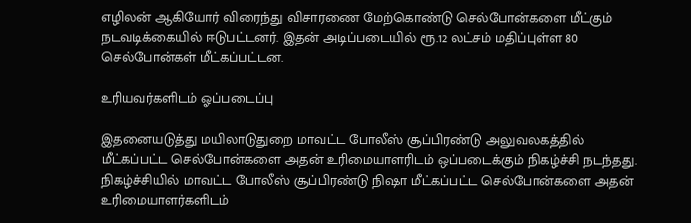எழிலன் ஆகியோர் விரைந்து விசாரணை மேற்கொண்டு செல்போன்களை மீட்கும் நடவடிக்கையில் ஈடுபட்டனர். இதன் அடிப்படையில் ரூ.12 லட்சம் மதிப்புள்ள 80 செல்போன்கள் மீட்கப்பட்டன.

உரியவர்களிடம் ஓப்படைப்பு

இதனையடுத்து மயிலாடுதுறை மாவட்ட போலீஸ் சூப்பிரண்டு அலுவலகத்தில் மீட்கப்பட்ட செல்போன்களை அதன் உரிமையாளரிடம் ஒப்படைக்கும் நிகழ்ச்சி நடந்தது. நிகழ்ச்சியில் மாவட்ட போலீஸ் சூப்பிரண்டு நிஷா மீட்கப்பட்ட செல்போன்களை அதன் உரிமையாளர்களிடம்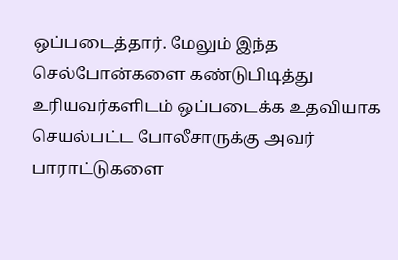ஒப்படைத்தார். மேலும் இந்த செல்போன்களை கண்டுபிடித்து உரியவர்களிடம் ஒப்படைக்க உதவியாக செயல்பட்ட போலீசாருக்கு அவர் பாராட்டுகளை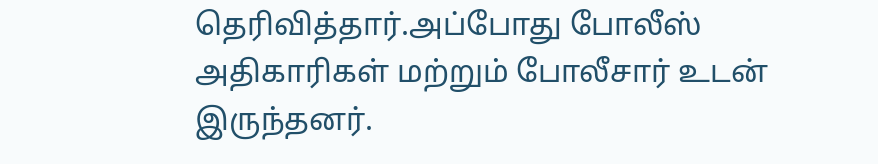தெரிவித்தார்.அப்போது போலீஸ் அதிகாரிகள் மற்றும் போலீசார் உடன் இருந்தனர்.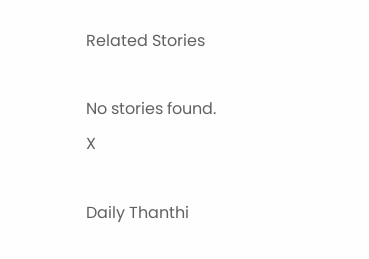Related Stories

No stories found.
X

Daily Thanthi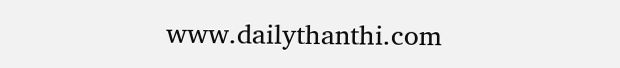www.dailythanthi.com